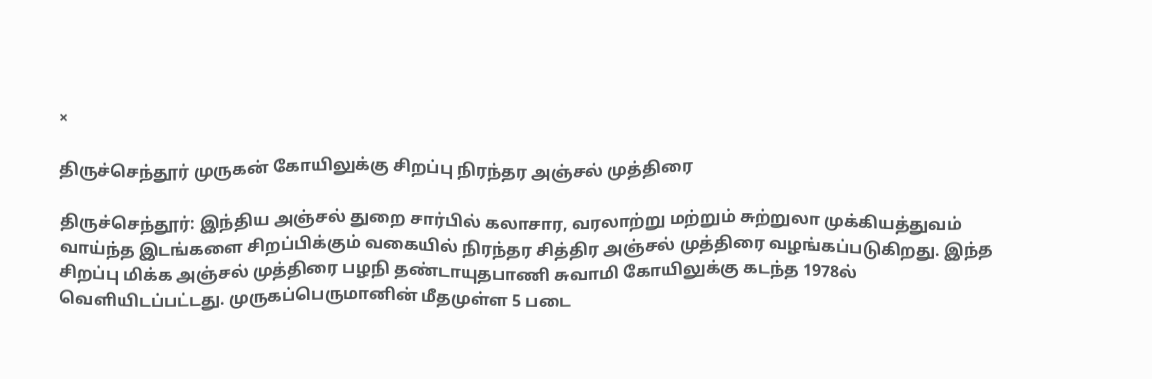×

திருச்செந்தூர் முருகன் கோயிலுக்கு சிறப்பு நிரந்தர அஞ்சல் முத்திரை

திருச்செந்தூர்: இந்திய அஞ்சல் துறை சார்பில் கலாசார, வரலாற்று மற்றும் சுற்றுலா முக்கியத்துவம் வாய்ந்த இடங்களை சிறப்பிக்கும் வகையில் நிரந்தர சித்திர அஞ்சல் முத்திரை வழங்கப்படுகிறது. இந்த சிறப்பு மிக்க அஞ்சல் முத்திரை பழநி தண்டாயுதபாணி சுவாமி கோயிலுக்கு கடந்த 1978ல் வெளியிடப்பட்டது. முருகப்பெருமானின் மீதமுள்ள 5 படை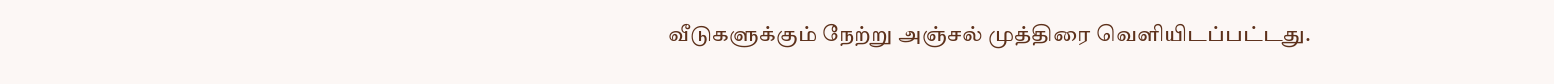வீடுகளுக்கும் நேற்று அஞ்சல் முத்திரை வெளியிடப்பட்டது.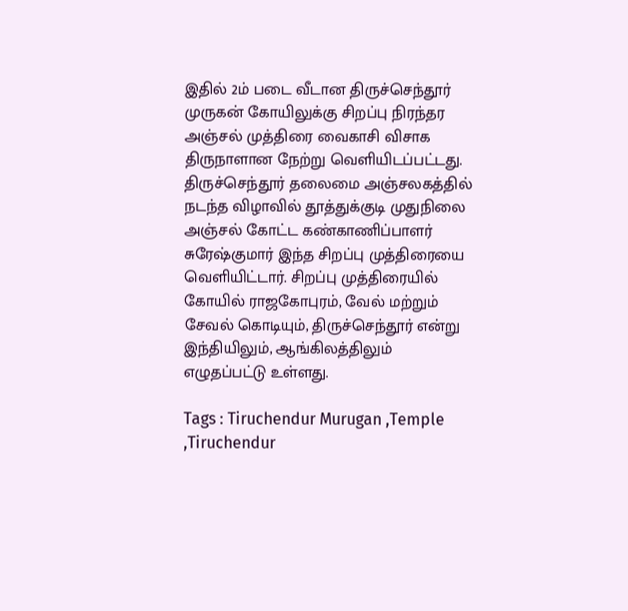இதில் 2ம் படை வீடான திருச்செந்தூர் முருகன் கோயிலுக்கு சிறப்பு நிரந்தர அஞ்சல் முத்திரை வைகாசி விசாக திருநாளான நேற்று வெளியிடப்பட்டது. திருச்செந்தூர் தலைமை அஞ்சலகத்தில் நடந்த விழாவில் தூத்துக்குடி முதுநிலை அஞ்சல் கோட்ட கண்காணிப்பாளர் சுரேஷ்குமார் இந்த சிறப்பு முத்திரையை வெளியிட்டார். சிறப்பு முத்திரையில் கோயில் ராஜகோபுரம், வேல் மற்றும் சேவல் கொடியும், திருச்செந்தூர் என்று இந்தியிலும், ஆங்கிலத்திலும் எழுதப்பட்டு உள்ளது.

Tags : Tiruchendur Murugan ,Temple ,Tiruchendur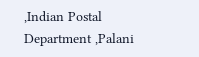,Indian Postal Department ,Palani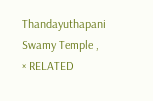Thandayuthapani Swamy Temple ,
× RELATED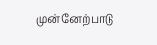முன்னேற்பாடு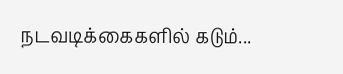நடவடிக்கைகளில் கடும்...